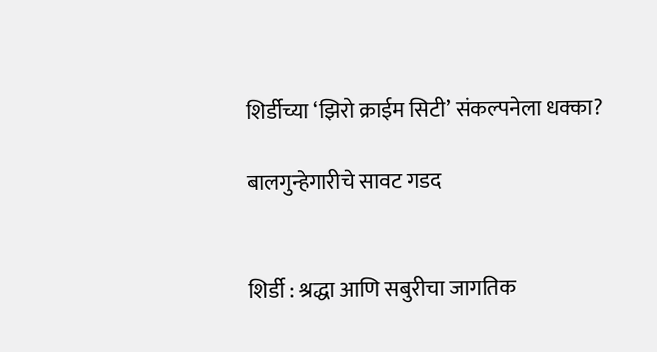शिर्डीच्या ‘झिरो क्राईम सिटी’ संकल्पनेला धक्का?

बालगुन्हेगारीचे सावट गडद


शिर्डी : श्रद्धा आणि सबुरीचा जागतिक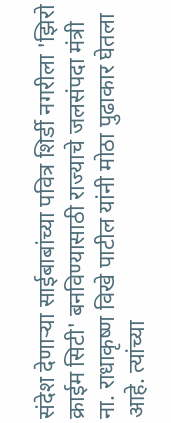संदेश देणाऱ्या साईबाबांच्या पवित्र शिर्डी नगरीला 'झिरो क्राईम सिटी' बनविण्यासाठी राज्याचे जलसंपदा मंत्री ना. राधाकृष्ण विखे पाटील यांनी मोठा पुढाकार घेतला आहे. त्यांच्या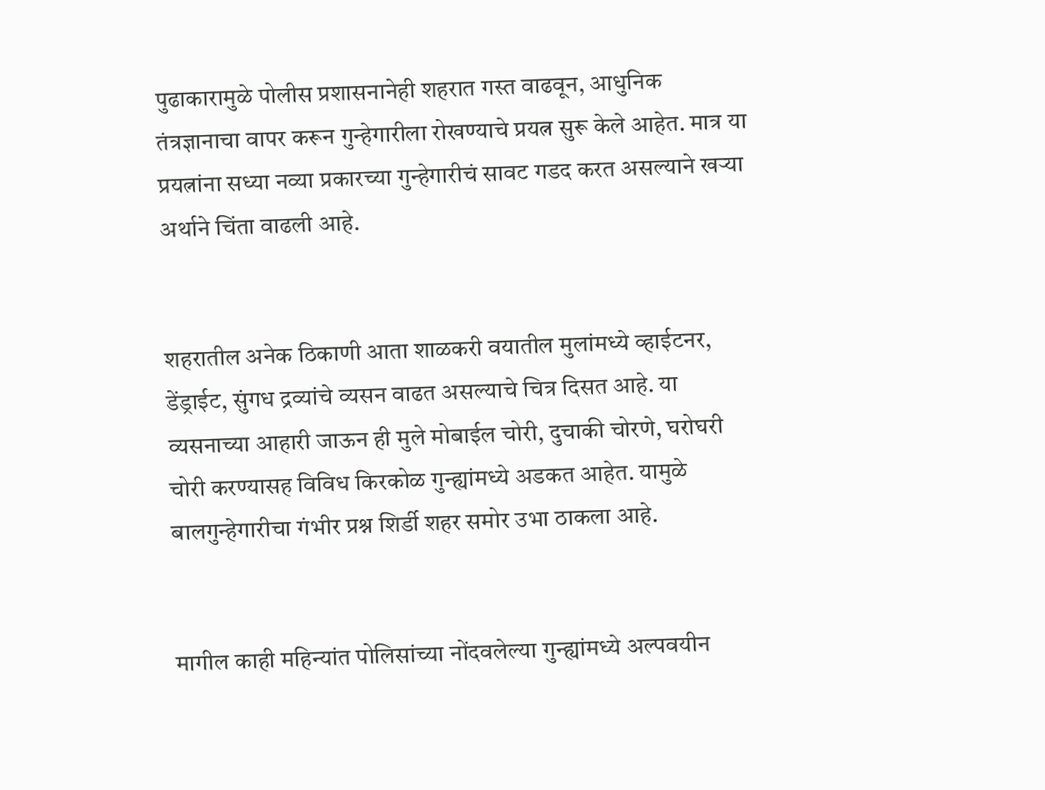पुढाकारामुळे पोलीस प्रशासनानेही शहरात गस्त वाढवून, आधुनिक तंत्रज्ञानाचा वापर करून गुन्हेगारीला रोखण्याचे प्रयत्न सुरू केले आहेत. मात्र या प्रयत्नांना सध्या नव्या प्रकारच्या गुन्हेगारीचं सावट गडद करत असल्याने खऱ्या अर्थाने चिंता वाढली आहे.


शहरातील अनेक ठिकाणी आता शाळकरी वयातील मुलांमध्ये व्हाईटनर, डेंड्राईट, सुंगध द्रव्यांचे व्यसन वाढत असल्याचे चित्र दिसत आहे. या व्यसनाच्या आहारी जाऊन ही मुले मोबाईल चोरी, दुचाकी चोरणे, घरोघरी चोरी करण्यासह विविध किरकोळ गुन्ह्यांमध्ये अडकत आहेत. यामुळे बालगुन्हेगारीचा गंभीर प्रश्न शिर्डी शहर समोर उभा ठाकला आहे.


मागील काही महिन्यांत पोलिसांच्या नोंदवलेल्या गुन्ह्यांमध्ये अल्पवयीन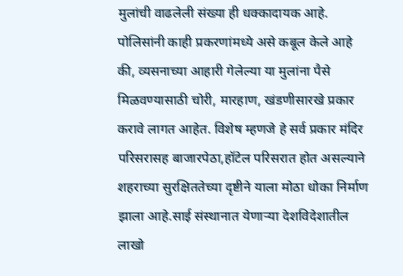मुलांची वाढलेली संख्या ही धक्कादायक आहे. पोलिसांनी काही प्रकरणांमध्ये असे कबूल केले आहे की, व्यसनाच्या आहारी गेलेल्या या मुलांना पैसे मिळवण्यासाठी चोरी, मारहाण, खंडणीसारखे प्रकार करावे लागत आहेत. विशेष म्हणजे हे सर्व प्रकार मंदिर परिसरासह बाजारपेठा,हॉटेल परिसरात होत असल्याने शहराच्या सुरक्षिततेच्या दृष्टीने याला मोठा धोका निर्माण झाला आहे.साई संस्थानात येणाऱ्या देशविदेशातील लाखो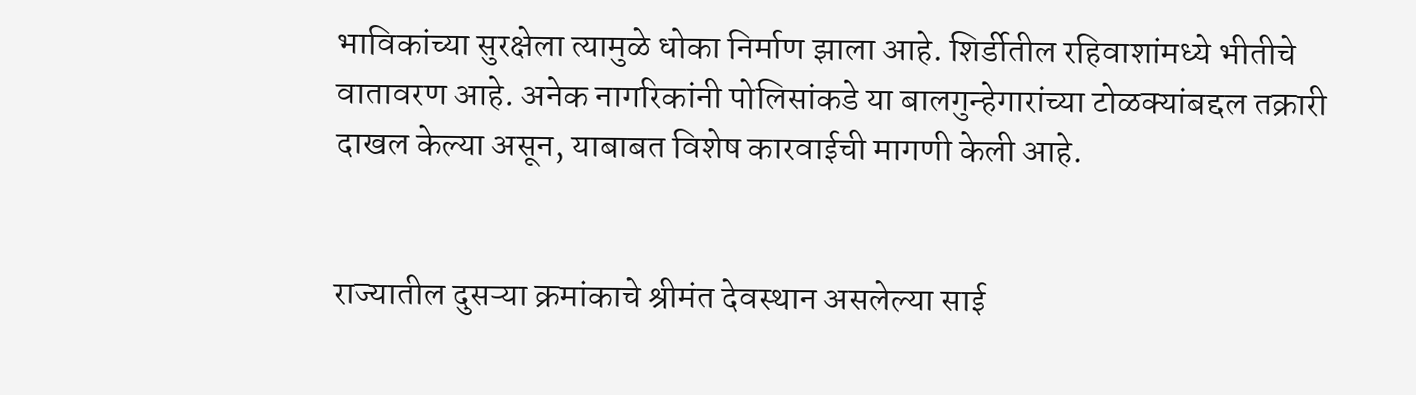भाविकांच्या सुरक्षेला त्यामुळे धोका निर्माण झाला आहे. शिर्डीतील रहिवाशांमध्ये भीतीचे वातावरण आहे. अनेक नागरिकांनी पोलिसांकडे या बालगुन्हेगारांच्या टोळक्यांबद्दल तक्रारी दाखल केल्या असून, याबाबत विशेष कारवाईची मागणी केली आहे.


राज्यातील दुसऱ्या क्रमांकाचे श्रीमंत देवस्थान असलेल्या साई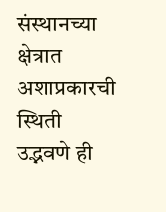संस्थानच्या क्षेत्रात अशाप्रकारची स्थिती उद्भवणे ही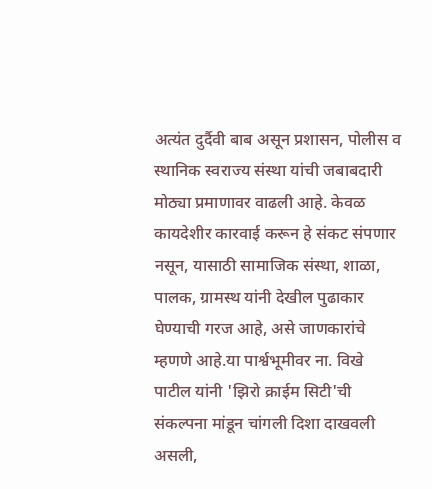अत्यंत दुर्दैवी बाब असून प्रशासन, पोलीस व स्थानिक स्वराज्य संस्था यांची जबाबदारी मोठ्या प्रमाणावर वाढली आहे. केवळ कायदेशीर कारवाई करून हे संकट संपणार नसून, यासाठी सामाजिक संस्था, शाळा, पालक, ग्रामस्थ यांनी देखील पुढाकार घेण्याची गरज आहे, असे जाणकारांचे म्हणणे आहे.या पार्श्वभूमीवर ना. विखे पाटील यांनी 'झिरो क्राईम सिटी'ची संकल्पना मांडून चांगली दिशा दाखवली असली,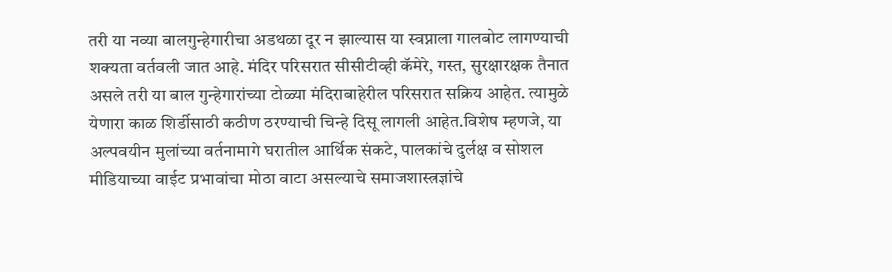तरी या नव्या बालगुन्हेगारीचा अडथळा दूर न झाल्यास या स्वप्नाला गालबोट लागण्याची शक्यता वर्तवली जात आहे. मंदिर परिसरात सीसीटीव्ही कॅमेरे, गस्त, सुरक्षारक्षक तैनात असले तरी या बाल गुन्हेगारांच्या टोळ्या मंदिराबाहेरील परिसरात सक्रिय आहेत. त्यामुळे येणारा काळ शिर्डीसाठी कठीण ठरण्याची चिन्हे दिसू लागली आहेत.विशेष म्हणजे, या अल्पवयीन मुलांच्या वर्तनामागे घरातील आर्थिक संकटे, पालकांचे दुर्लक्ष व सोशल मीडियाच्या वाईट प्रभावांचा मोठा वाटा असल्याचे समाजशास्त्रज्ञांचे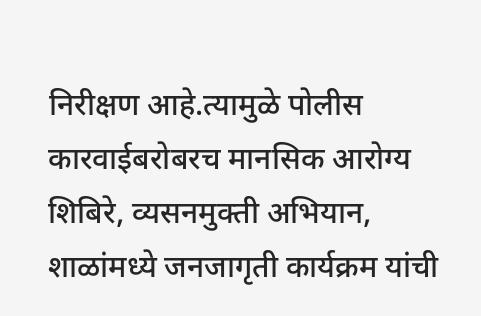निरीक्षण आहे.त्यामुळे पोलीस कारवाईबरोबरच मानसिक आरोग्य शिबिरे, व्यसनमुक्ती अभियान, शाळांमध्ये जनजागृती कार्यक्रम यांची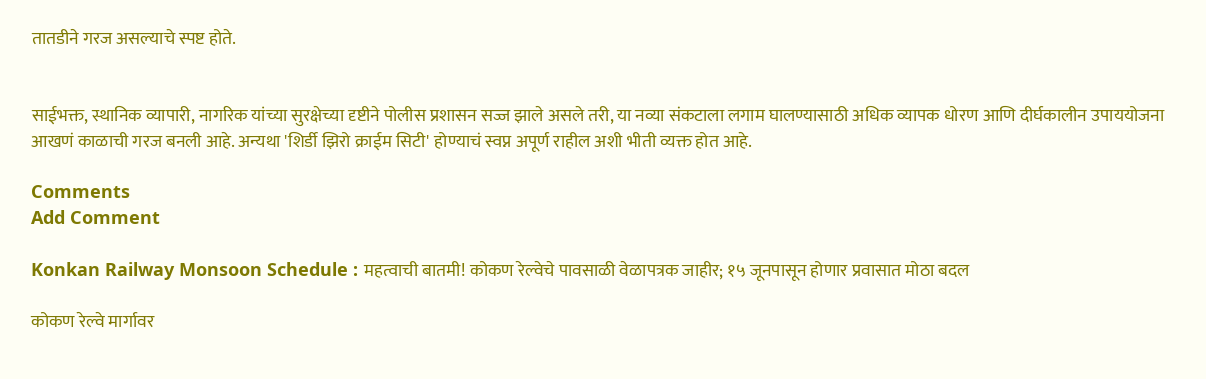तातडीने गरज असल्याचे स्पष्ट होते.


साईभक्त, स्थानिक व्यापारी, नागरिक यांच्या सुरक्षेच्या दृष्टीने पोलीस प्रशासन सज्ज झाले असले तरी, या नव्या संकटाला लगाम घालण्यासाठी अधिक व्यापक धोरण आणि दीर्घकालीन उपाययोजना आखणं काळाची गरज बनली आहे. अन्यथा 'शिर्डी झिरो क्राईम सिटी' होण्याचं स्वप्न अपूर्ण राहील अशी भीती व्यक्त होत आहे.

Comments
Add Comment

Konkan Railway Monsoon Schedule : महत्वाची बातमी! कोकण रेल्वेचे पावसाळी वेळापत्रक जाहीर; १५ जूनपासून होणार प्रवासात मोठा बदल

कोकण रेल्वे मार्गावर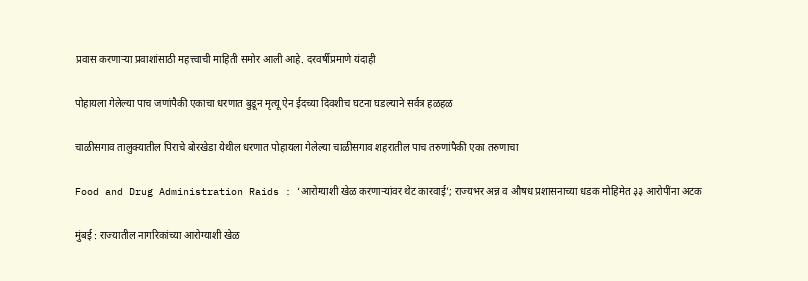प्रवास करणाऱ्या प्रवाशांसाठी महत्त्वाची माहिती समोर आली आहे. दरवर्षीप्रमाणे यंदाही

पोहायला गेलेल्या पाच जणांपैकी एकाचा धरणात बुडून मृत्यू ऐन ईदच्या दिवशीच घटना घडल्याने सर्वत्र हळहळ

चाळीसगाव तालुक्यातील पिराचे बोरखेडा येथील धरणात पोहायला गेलेल्या चाळीसगाव शहरातील पाच तरुणांपैकी एका तरुणाचा

Food and Drug Administration Raids : ‘आरोग्याशी खेळ करणाऱ्यांवर थेट कारवाई’; राज्यभर अन्न व औषध प्रशासनाच्या धडक मोहिमेत ३३ आरोपींना अटक

मुंबई : राज्यातील नागरिकांच्या आरोग्याशी खेळ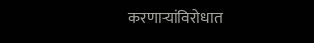करणाऱ्यांविरोधात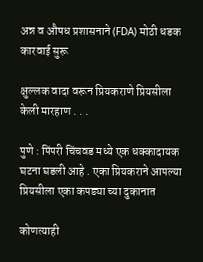अन्न व औषध प्रशासनाने (FDA) मोठी धडक कारवाई सुरू

क्षुल्लक वादा वरून प्रियकराणे प्रियसीला केली मारहाण . . .

पुणे : पिंपरी चिंचवड मध्ये एक धक्कादायक घटना घडली आहे . एका प्रियकराने आपल्या प्रियसीला एका कपड्या च्या दुकानात

कोणत्याही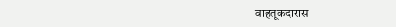वाहतूकदारास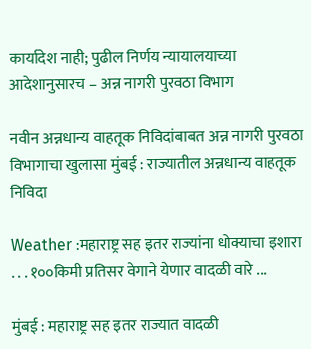कार्यादेश नाही; पुढील निर्णय न्यायालयाच्या आदेशानुसारच – अन्न नागरी पुरवठा विभाग

नवीन अन्नधान्य वाहतूक निविदांबाबत अन्न नागरी पुरवठा विभागाचा खुलासा मुंबई : राज्यातील अन्नधान्य वाहतूक निविदा

Weather :महाराष्ट्र सह इतर राज्यांना धोक्याचा इशारा . . . १००किमी प्रतिसर वेगाने येणार वादळी वारे ...

मुंबई : महाराष्ट्र सह इतर राज्यात वादळी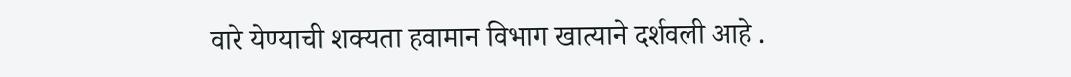वारे येण्याची शक्यता हवामान विभाग खात्याने दर्शवली आहे .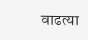वाढत्या